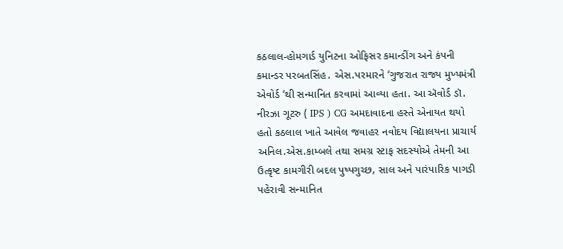કઠલાલ-હોમગાર્ડ યુનિટના ઓફિસર કમાન્ડીંગ અને કંપની કમાન્ડર પરબતસિંહ. એસ.પરમારને ‘ગુજરાત રાજ્ય મુખ્યમંત્રી એવોર્ડ ‘થી સન્માનિત કરવામાં આવ્યા હતા. આ ઍવોર્ડ ડૉ. નીરઝા ગૂટરુ ( IPS ) CG અમદાવાદના હસ્તે એનાયત થયો હતો કઠલાલ ખાતે આવેલ જવાહર નવોદય વિદ્યાલયના પ્રાચાર્ય અનિલ.એસ.કામ્બલે તથા સમગ્ર સ્ટાફ સદસ્યોએ તેમની આ ઉત્કૃષ્ટ કામગીરી બદલ પુષ્પગુચ્છ, સાલ અને પારંપારિક પાગડી પહેરાવી સન્માનિત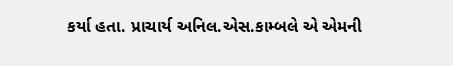કર્યા હતા. પ્રાચાર્ય અનિલ.એસ.કામ્બલે એ એમની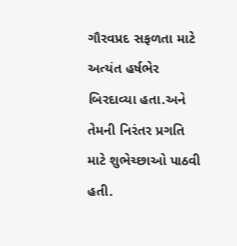ગૌરવપ્રદ સફળતા માટે અત્યંત હર્ષભેર બિરદાવ્યા હતા.અને તેમની નિરંતર પ્રગતિ માટે શુભેચ્છાઓ પાઠવી હતી.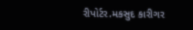રીપોર્ટર.મકસુદ કારીગર